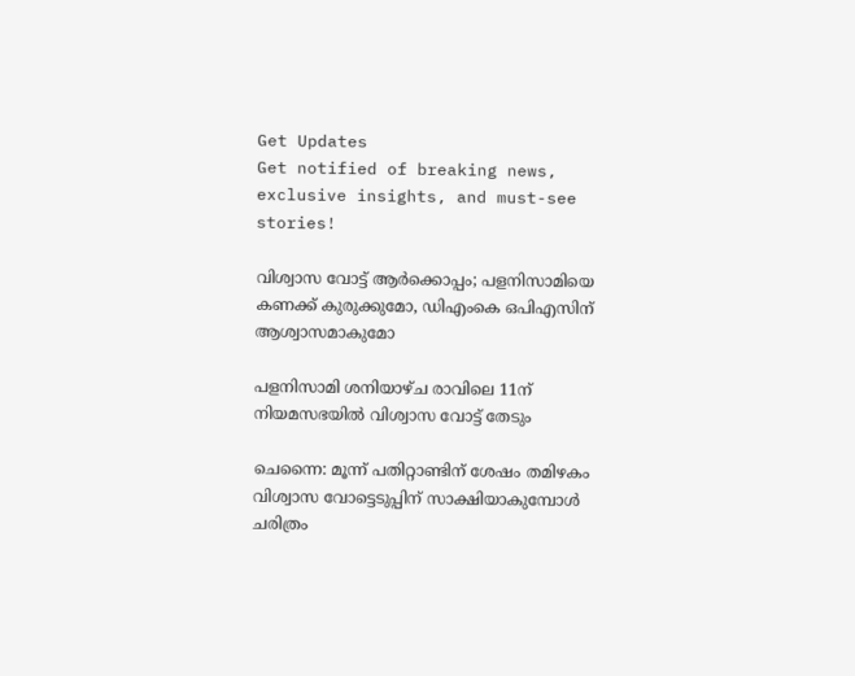Get Updates
Get notified of breaking news, exclusive insights, and must-see stories!

വിശ്വാസ വോട്ട് ആര്‍ക്കൊപ്പം; പളനിസാമിയെ കണക്ക് കുരുക്കുമോ, ഡിഎംകെ ഒപിഎസിന് ആശ്വാസമാകുമോ

പളനിസാമി ശനിയാഴ്ച രാവിലെ 11ന് നിയമസഭയില്‍ വിശ്വാസ വോട്ട് തേടും

ചെന്നൈ: മൂന്ന് പതിറ്റാണ്ടിന് ശേഷം തമിഴകം വിശ്വാസ വോട്ടെടുപ്പിന് സാക്ഷിയാകുമ്പോള്‍ ചരിത്രം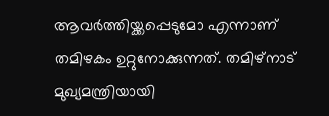ആവര്‍ത്തിയ്ക്കപ്പെടുമോ എന്നാണ് തമിഴകം ഉറ്റുനോക്കുന്നത്. തമിഴ്‌നാട് മുഖ്യമന്ത്രിയായി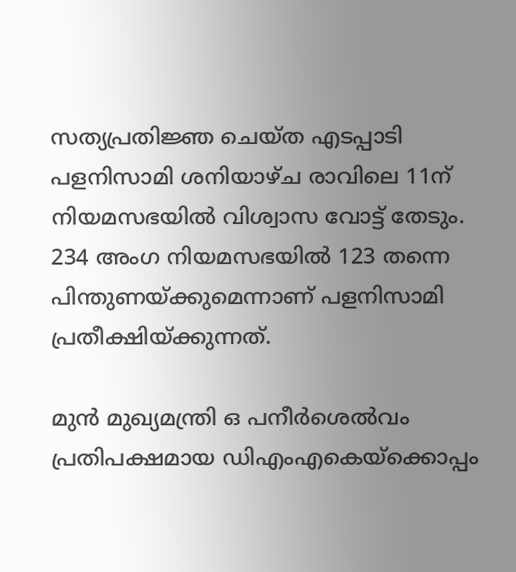സത്യപ്രതിജ്ഞ ചെയ്ത എടപ്പാടി പളനിസാമി ശനിയാഴ്ച രാവിലെ 11ന് നിയമസഭയില്‍ വിശ്വാസ വോട്ട് തേടും. 234 അംഗ നിയമസഭയില്‍ 123 തന്നെ പിന്തുണയ്ക്കുമെന്നാണ് പളനിസാമി പ്രതീക്ഷിയ്ക്കുന്നത്.

മുന്‍ മുഖ്യമന്ത്രി ഒ പനീര്‍ശെല്‍വം പ്രതിപക്ഷമായ ഡിഎംഎകെയ്‌ക്കൊപ്പം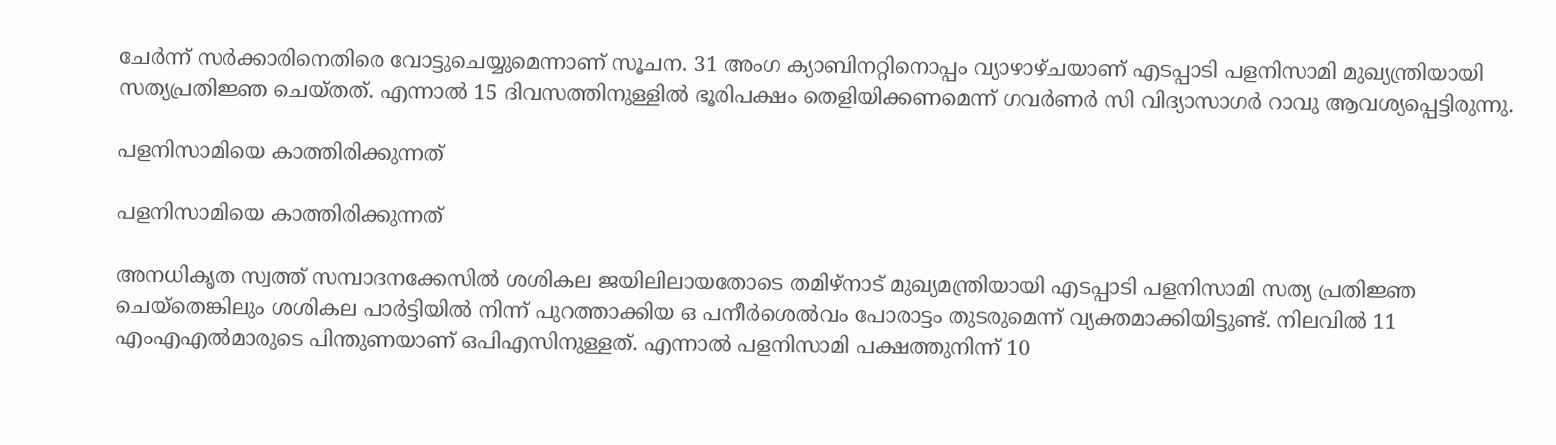ചേര്‍ന്ന് സര്‍ക്കാരിനെതിരെ വോട്ടുചെയ്യുമെന്നാണ് സൂചന. 31 അംഗ ക്യാബിനറ്റിനൊപ്പം വ്യാഴാഴ്ചയാണ് എടപ്പാടി പളനിസാമി മുഖ്യന്ത്രിയായി സത്യപ്രതിജ്ഞ ചെയ്തത്. എന്നാല്‍ 15 ദിവസത്തിനുള്ളില്‍ ഭൂരിപക്ഷം തെളിയിക്കണമെന്ന് ഗവര്‍ണര്‍ സി വിദ്യാസാഗര്‍ റാവു ആവശ്യപ്പെട്ടിരുന്നു.

പളനിസാമിയെ കാത്തിരിക്കുന്നത്

പളനിസാമിയെ കാത്തിരിക്കുന്നത്

അനധികൃത സ്വത്ത് സമ്പാദനക്കേസില്‍ ശശികല ജയിലിലായതോടെ തമിഴ്‌നാട് മുഖ്യമന്ത്രിയായി എടപ്പാടി പളനിസാമി സത്യ പ്രതിജ്ഞ ചെയ്‌തെങ്കിലും ശശികല പാര്‍ട്ടിയില്‍ നിന്ന് പുറത്താക്കിയ ഒ പനീര്‍ശെല്‍വം പോരാട്ടം തുടരുമെന്ന് വ്യക്തമാക്കിയിട്ടുണ്ട്. നിലവില്‍ 11 എംഎഎല്‍മാരുടെ പിന്തുണയാണ് ഒപിഎസിനുള്ളത്. എന്നാല്‍ പളനിസാമി പക്ഷത്തുനിന്ന് 10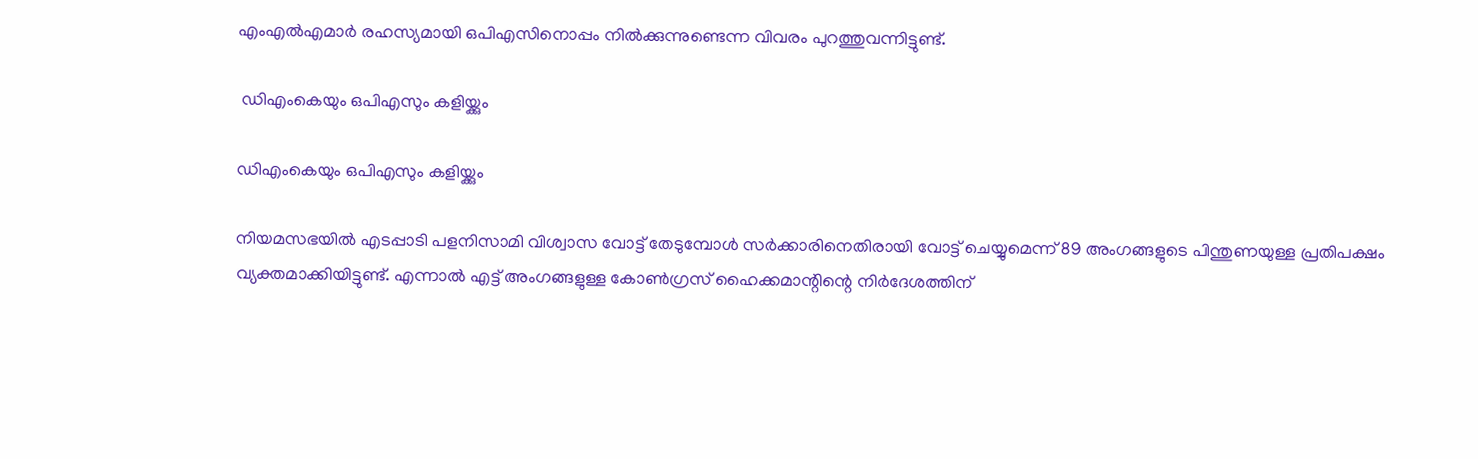എംഎല്‍എമാര്‍ രഹസ്യമായി ഒപിഎസിനൊപ്പം നില്‍ക്കുന്നുണ്ടെന്ന വിവരം പുറത്തുവന്നിട്ടുണ്ട്.

 ഡിഎംകെയും ഒപിഎസും കളിയ്ക്കും

ഡിഎംകെയും ഒപിഎസും കളിയ്ക്കും

നിയമസഭയില്‍ എടപ്പാടി പളനിസാമി വിശ്വാസ വോട്ട് തേടുമ്പോള്‍ സര്‍ക്കാരിനെതിരായി വോട്ട് ചെയ്യുമെന്ന് 89 അംഗങ്ങളുടെ പിന്തുണയുള്ള പ്രതിപക്ഷം വ്യക്തമാക്കിയിട്ടുണ്ട്. എന്നാല്‍ എട്ട് അംഗങ്ങളുള്ള കോണ്‍ഗ്രസ് ഹൈക്കമാന്റിന്റെ നിര്‍ദേശത്തിന്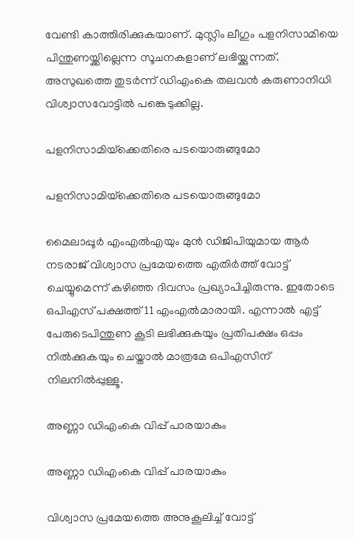വേണ്ടി കാത്തിരിക്കുകയാണ്. മുസ്ലിം ലീഗും പളനിസാമിയെ പിന്തുണയ്ക്കില്ലെന്ന സൂചനകളാണ് ലഭിയ്ക്കുന്നത്. അസുഖത്തെ തുടര്‍ന്ന് ഡിഎംകെ തലവന്‍ കരുണാനിധി വിശ്വാസവോട്ടില്‍ പങ്കെടുക്കില്ല.

പളനിസാമിയ്‌ക്കെതിരെ പടയൊരുങ്ങുമോ

പളനിസാമിയ്‌ക്കെതിരെ പടയൊരുങ്ങുമോ

മൈലാപ്പൂര്‍ എംഎല്‍എയും മുന്‍ ഡിജിപിയുമായ ആര്‍ നടരാജ് വിശ്വാസ പ്രമേയത്തെ എതിര്‍ത്ത് വോട്ട് ചെയ്യുമെന്ന് കഴിഞ്ഞ ദിവസം പ്രഖ്യാപിച്ചിരുന്നു. ഇതോടെ ഒപിഎസ് പക്ഷത്ത് 11 എംഎല്‍മാരായി. എന്നാല്‍ എട്ട് പേരുടെപിന്തുണ കൂടി ലഭിക്കുകയും പ്രതിപക്ഷം ഒപ്പം നില്‍ക്കുകയും ചെയ്താല്‍ മാത്രമേ ഒപിഎസിന് നിലനില്‍പ്പുള്ളൂ.

അണ്ണാ ഡിഎംകെ വിപ്പ് പാരയാകും

അണ്ണാ ഡിഎംകെ വിപ്പ് പാരയാകും

വിശ്വാസ പ്രമേയത്തെ അനുകൂലിച്ച് വോട്ട്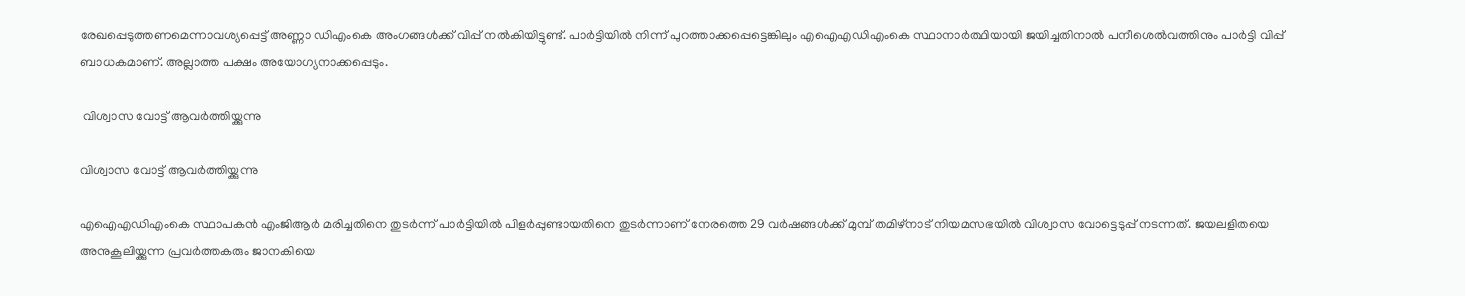രേഖപ്പെടുത്തണമെന്നാവശ്യപ്പെട്ട് അണ്ണാ ഡിഎംകെ അംഗങ്ങള്‍ക്ക് വിപ്പ് നല്‍കിയിട്ടുണ്ട്. പാര്‍ട്ടിയില്‍ നിന്ന് പുറത്താക്കപ്പെട്ടെങ്കിലും എഐഎഡിഎംകെ സ്ഥാനാര്‍ത്ഥിയായി ജയിച്ചതിനാല്‍ പനീശെല്‍വത്തിനും പാര്‍ട്ടി വിപ്പ് ബാധകമാണ്. അല്ലാത്ത പക്ഷം അയോഗ്യനാക്കപ്പെടും.

 വിശ്വാസ വോട്ട് ആവര്‍ത്തിയ്ക്കുന്നു

വിശ്വാസ വോട്ട് ആവര്‍ത്തിയ്ക്കുന്നു

എഐഎഡിഎംകെ സ്ഥാപകന്‍ എംജിആര്‍ മരിച്ചതിനെ തുടര്‍ന്ന് പാര്‍ട്ടിയില്‍ പിളര്‍പ്പുണ്ടായതിനെ തുടര്‍ന്നാണ് നേരത്തെ 29 വര്‍ഷങ്ങള്‍ക്ക് മുമ്പ് തമിഴ്‌നാട് നിയമസഭയില്‍ വിശ്വാസ വോട്ടെടുപ്പ് നടന്നത്. ജയലളിതയെ അനുകൂലിയ്ക്കുന്ന പ്രവര്‍ത്തകരും ജാനകിയെ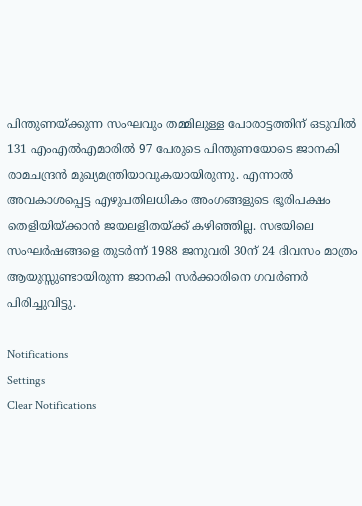പിന്തുണയ്ക്കുന്ന സംഘവും തമ്മിലുള്ള പോരാട്ടത്തിന് ഒടുവില്‍ 131 എംഎല്‍എമാരില്‍ 97 പേരുടെ പിന്തുണയോടെ ജാനകി രാമചന്ദ്രന്‍ മുഖ്യമന്ത്രിയാവുകയായിരുന്നു. എന്നാല്‍ അവകാശപ്പെട്ട എഴുപതിലധികം അംഗങ്ങളുടെ ഭൂരിപക്ഷം തെളിയിയ്ക്കാന്‍ ജയലളിതയ്ക്ക് കഴിഞ്ഞില്ല. സഭയിലെ സംഘര്‍ഷങ്ങളെ തുടര്‍ന്ന് 1988 ജനുവരി 30ന് 24 ദിവസം മാത്രം ആയുസ്സുണ്ടായിരുന്ന ജാനകി സര്‍ക്കാരിനെ ഗവര്‍ണര്‍ പിരിച്ചുവിട്ടു.

Notifications
Settings
Clear Notifications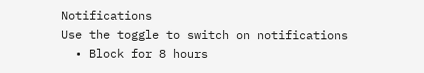Notifications
Use the toggle to switch on notifications
  • Block for 8 hours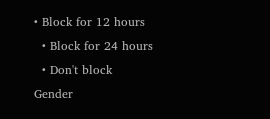• Block for 12 hours
  • Block for 24 hours
  • Don't block
Gender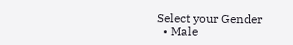Select your Gender
  • Male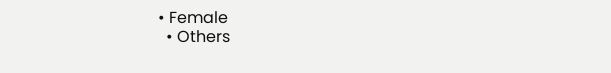• Female
  • Others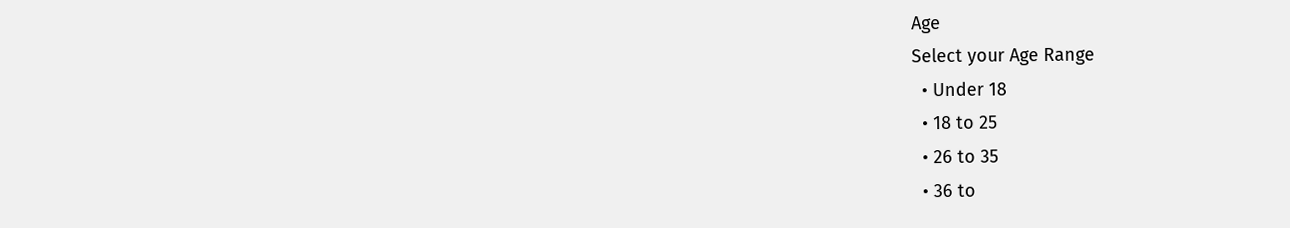Age
Select your Age Range
  • Under 18
  • 18 to 25
  • 26 to 35
  • 36 to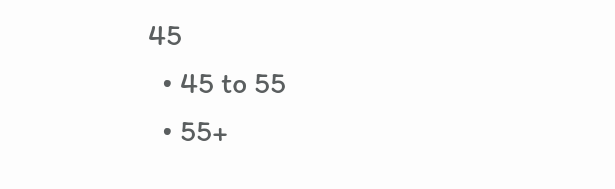45
  • 45 to 55
  • 55+